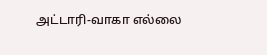அட்டாரி-வாகா எல்லை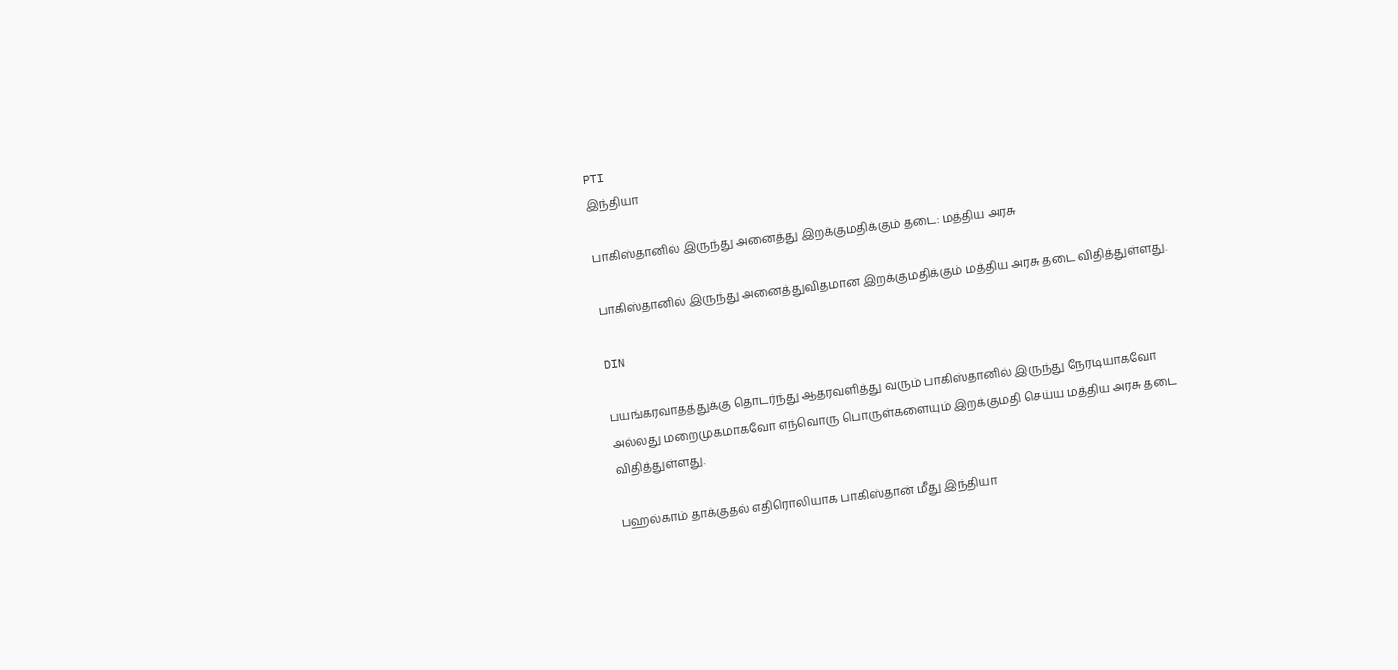PTI
இந்தியா

பாகிஸ்தானில் இருந்து அனைத்து இறக்குமதிக்கும் தடை: மத்திய அரசு

பாகிஸ்தானில் இருந்து அனைத்துவிதமான இறக்குமதிக்கும் மத்திய அரசு தடை விதித்துள்ளது.

DIN

பயங்கரவாதத்துக்கு தொடர்ந்து ஆதரவளித்து வரும் பாகிஸ்தானில் இருந்து நேரடியாகவோ அல்லது மறைமுகமாகவோ எந்வொரு பொருள்களையும் இறக்குமதி செய்ய மத்திய அரசு தடை விதித்துள்ளது.

பஹல்காம் தாக்குதல் எதிரொலியாக பாகிஸ்தான் மீது இந்தியா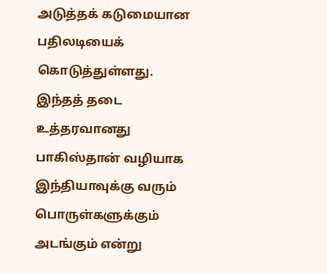அடுத்தக் கடுமையான பதிலடியைக் கொடுத்துள்ளது. இந்தத் தடை உத்தரவானது பாகிஸ்தான் வழியாக இந்தியாவுக்கு வரும் பொருள்களுக்கும் அடங்கும் என்று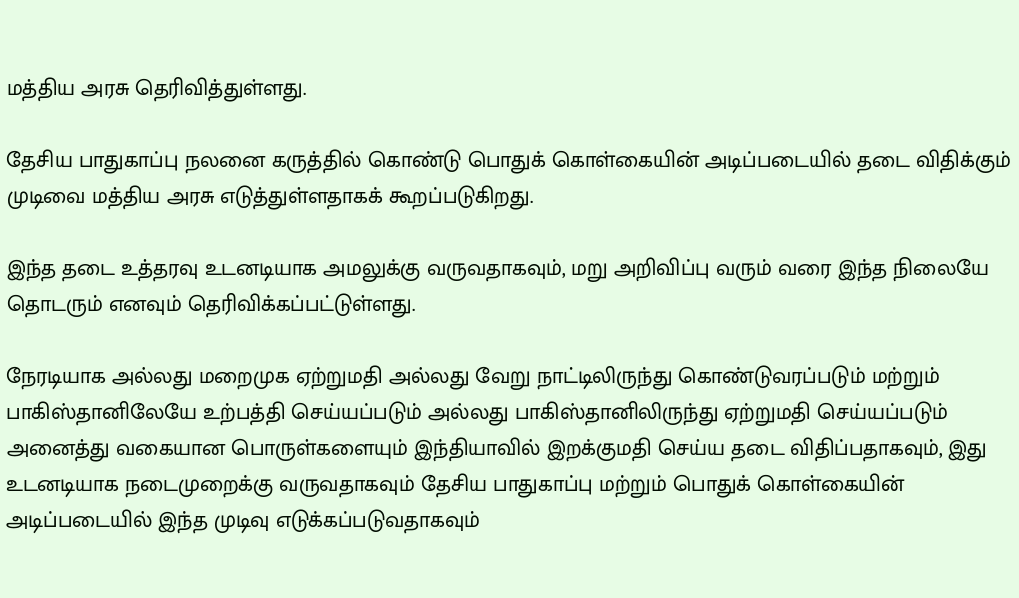மத்திய அரசு தெரிவித்துள்ளது.

தேசிய பாதுகாப்பு நலனை கருத்தில் கொண்டு பொதுக் கொள்கையின் அடிப்படையில் தடை விதிக்கும் முடிவை மத்திய அரசு எடுத்துள்ளதாகக் கூறப்படுகிறது.

இந்த தடை உத்தரவு உடனடியாக அமலுக்கு வருவதாகவும், மறு அறிவிப்பு வரும் வரை இந்த நிலையே தொடரும் எனவும் தெரிவிக்கப்பட்டுள்ளது.

நேரடியாக அல்லது மறைமுக ஏற்றுமதி அல்லது வேறு நாட்டிலிருந்து கொண்டுவரப்படும் மற்றும் பாகிஸ்தானிலேயே உற்பத்தி செய்யப்படும் அல்லது பாகிஸ்தானிலிருந்து ஏற்றுமதி செய்யப்படும் அனைத்து வகையான பொருள்களையும் இந்தியாவில் இறக்குமதி செய்ய தடை விதிப்பதாகவும், இது உடனடியாக நடைமுறைக்கு வருவதாகவும் தேசிய பாதுகாப்பு மற்றும் பொதுக் கொள்கையின் அடிப்படையில் இந்த முடிவு எடுக்கப்படுவதாகவும்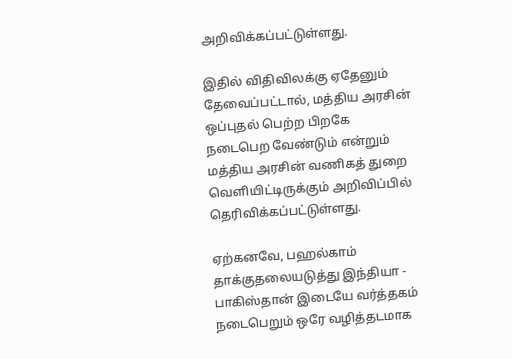அறிவிக்கப்பட்டுள்ளது.

இதில் விதிவிலக்கு ஏதேனும் தேவைப்பட்டால், மத்திய அரசின் ஒப்புதல் பெற்ற பிறகே நடைபெற வேண்டும் என்றும் மத்திய அரசின் வணிகத் துறை வெளியிட்டிருக்கும் அறிவிப்பில் தெரிவிக்கப்பட்டுள்ளது.

ஏற்கனவே, பஹல்காம் தாக்குதலையடுத்து இந்தியா - பாகிஸ்தான் இடையே வர்த்தகம் நடைபெறும் ஒரே வழித்தடமாக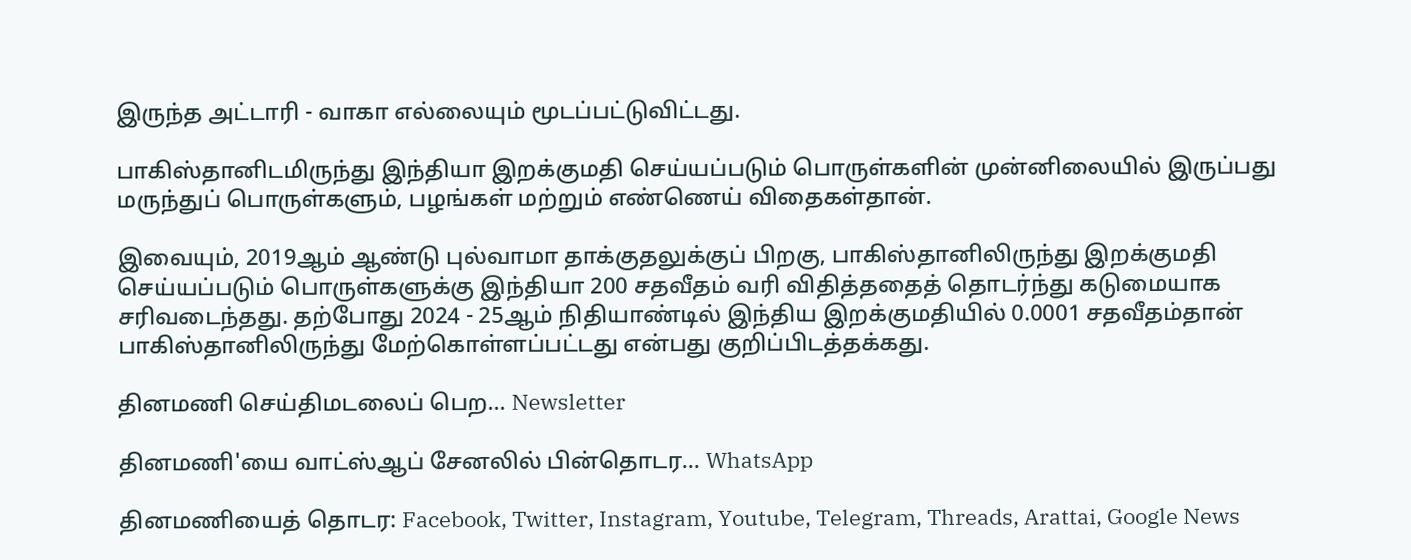இருந்த அட்டாரி - வாகா எல்லையும் மூடப்பட்டுவிட்டது.

பாகிஸ்தானிடமிருந்து இந்தியா இறக்குமதி செய்யப்படும் பொருள்களின் முன்னிலையில் இருப்பது மருந்துப் பொருள்களும், பழங்கள் மற்றும் எண்ணெய் விதைகள்தான்.

இவையும், 2019ஆம் ஆண்டு புல்வாமா தாக்குதலுக்குப் பிறகு, பாகிஸ்தானிலிருந்து இறக்குமதி செய்யப்படும் பொருள்களுக்கு இந்தியா 200 சதவீதம் வரி விதித்ததைத் தொடர்ந்து கடுமையாக சரிவடைந்தது. தற்போது 2024 - 25ஆம் நிதியாண்டில் இந்திய இறக்குமதியில் 0.0001 சதவீதம்தான் பாகிஸ்தானிலிருந்து மேற்கொள்ளப்பட்டது என்பது குறிப்பிடத்தக்கது.

தினமணி செய்திமடலைப் பெற... Newsletter

தினமணி'யை வாட்ஸ்ஆப் சேனலில் பின்தொடர... WhatsApp

தினமணியைத் தொடர: Facebook, Twitter, Instagram, Youtube, Telegram, Threads, Arattai, Google News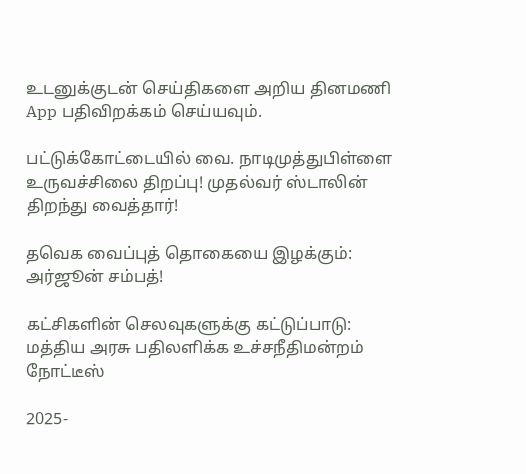உடனுக்குடன் செய்திகளை அறிய தினமணி App பதிவிறக்கம் செய்யவும்.

பட்டுக்கோட்டையில் வை. நாடிமுத்துபிள்ளை உருவச்சிலை திறப்பு! முதல்வர் ஸ்டாலின் திறந்து வைத்தார்!

தவெக வைப்புத் தொகையை இழக்கும்: அர்ஜூன் சம்பத்!

கட்சிகளின் செலவுகளுக்கு கட்டுப்பாடு: மத்திய அரசு பதிலளிக்க உச்சநீதிமன்றம் நோட்டீஸ்

2025-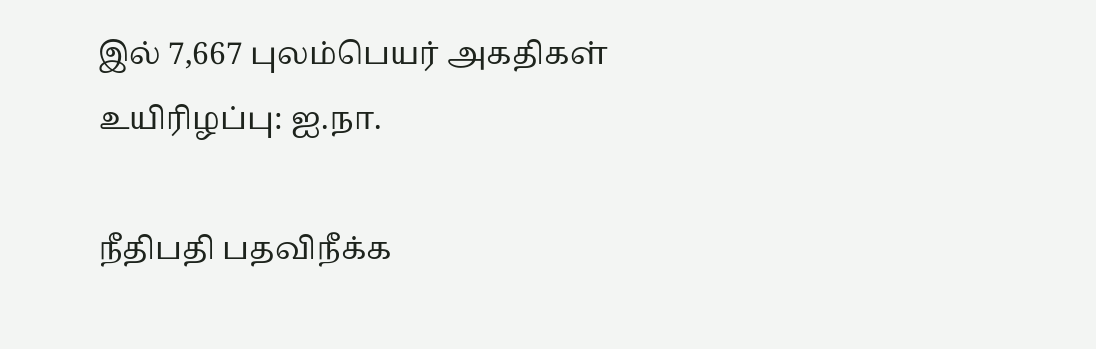இல் 7,667 புலம்பெயர் அகதிகள் உயிரிழப்பு: ஐ.நா.

நீதிபதி பதவிநீக்க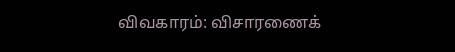விவகாரம்: விசாரணைக்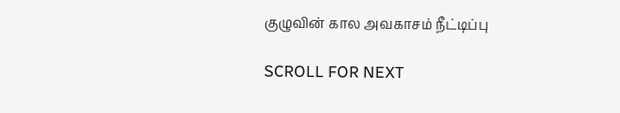குழுவின் கால அவகாசம் நீட்டிப்பு

SCROLL FOR NEXT